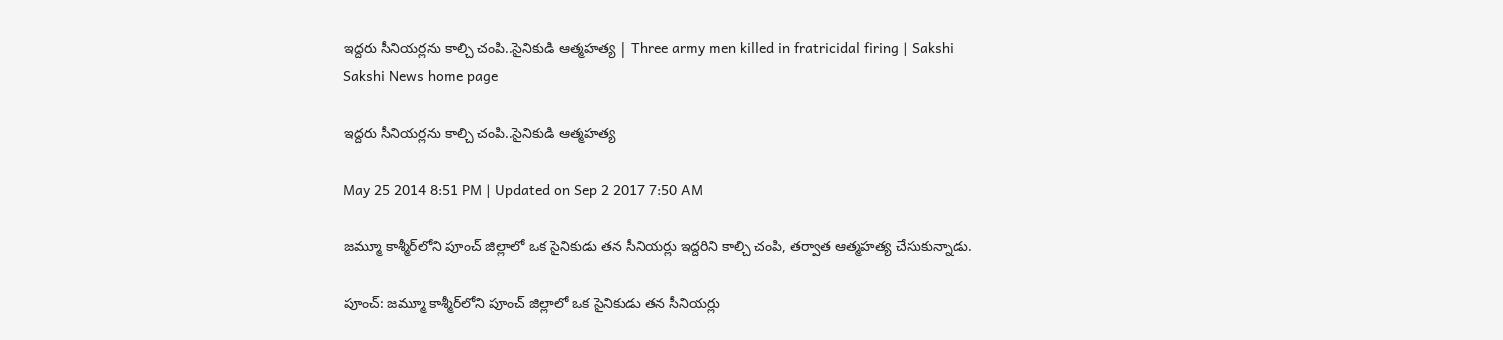ఇద్దరు సీనియర్లను కాల్చి చంపి..సైనికుడి ఆత్మహత్య | Three army men killed in fratricidal firing | Sakshi
Sakshi News home page

ఇద్దరు సీనియర్లను కాల్చి చంపి..సైనికుడి ఆత్మహత్య

May 25 2014 8:51 PM | Updated on Sep 2 2017 7:50 AM

జమ్మూ కాశ్మీర్‌లోని పూంచ్ జిల్లాలో ఒక సైనికుడు తన సీనియర్లు ఇద్దరిని కాల్చి చంపి, తర్వాత ఆత్మహత్య చేసుకున్నాడు.

పూంచ్: జమ్మూ కాశ్మీర్‌లోని పూంచ్ జిల్లాలో ఒక సైనికుడు తన సీనియర్లు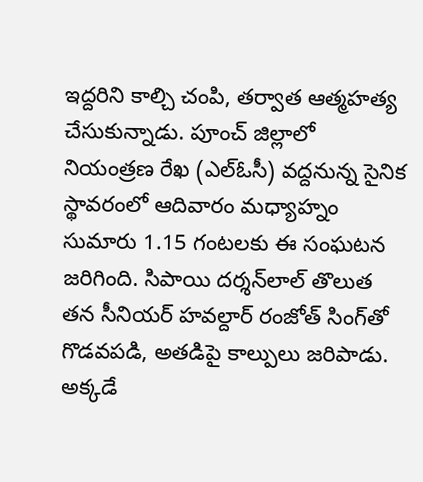ఇద్దరిని కాల్చి చంపి, తర్వాత ఆత్మహత్య చేసుకున్నాడు. పూంచ్ జిల్లాలో నియంత్రణ రేఖ (ఎల్‌ఓసీ) వద్దనున్న సైనిక స్థావరంలో ఆదివారం మధ్యాహ్నం సుమారు 1.15 గంటలకు ఈ సంఘటన జరిగింది. సిపాయి దర్శన్‌లాల్ తొలుత తన సీనియర్ హవల్దార్ రంజోత్ సింగ్‌తో గొడవపడి, అతడిపై కాల్పులు జరిపాడు. అక్కడే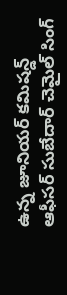ఉన్న జూనియర్ కమిషన్డ్ ఆఫీసర్ సుబేదార్ చెమైల్ సింగ్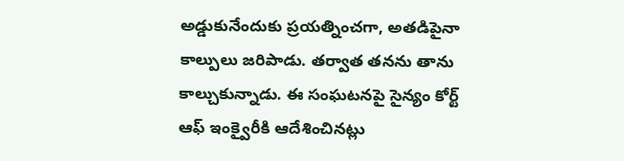అడ్డుకునేందుకు ప్రయత్నించగా, అతడిపైనా కాల్పులు జరిపాడు. తర్వాత తనను తాను కాల్చుకున్నాడు. ఈ సంఘటనపై సైన్యం కోర్ట్ ఆఫ్ ఇంక్వైరీకి ఆదేశించినట్లు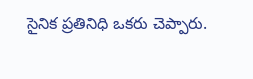సైనిక ప్రతినిధి ఒకరు చెప్పారు.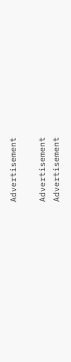Advertisement

Advertisement
Advertisement